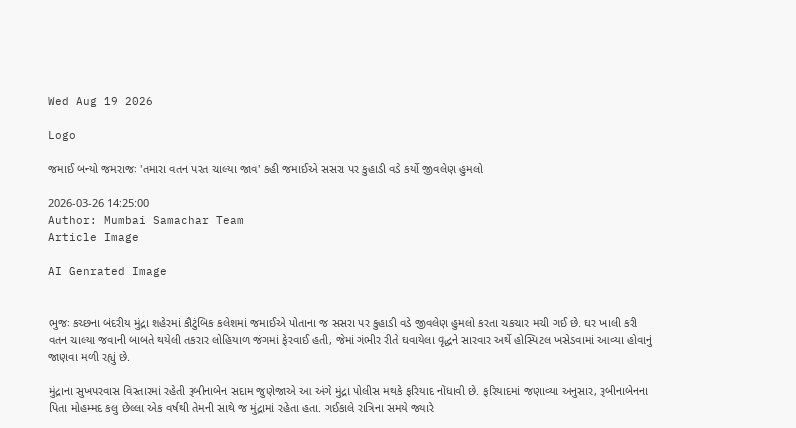Wed Aug 19 2026

Logo

જમાઈ બન્યો જમરાજઃ 'તમારા વતન પરત ચાલ્યા જાવ' કહી જમાઈએ સસરા પર કુહાડી વડે કર્યો જીવલેણ હુમલો

2026-03-26 14:25:00
Author: Mumbai Samachar Team
Article Image

AI Genrated Image


ભુજઃ કચ્છના બંદરીય મુંદ્રા શહેરમાં કૌટુંબિક કલેશમાં જમાઈએ પોતાના જ સસરા પર કુહાડી વડે જીવલેણ હુમલો કરતા ચકચાર મચી ગઈ છે. ઘર ખાલી કરી વતન ચાલ્યા જવાની બાબતે થયેલી તકરાર લોહિયાળ જંગમાં ફેરવાઈ હતી, જેમાં ગંભીર રીતે ઘવાયેલા વૃદ્ધને સારવાર અર્થે હોસ્પિટલ ખસેડવામાં આવ્યા હોવાનું જાણવા મળી રહ્યું છે.

મુંદ્રાના સુખપરવાસ વિસ્તારમાં રહેતી રૂબીનાબેન સદામ જુણેજાએ આ અંગે મુંદ્રા પોલીસ મથકે ફરિયાદ નોંધાવી છે. ફરિયાદમાં જણાવ્યા અનુસાર, રૂબીનાબેનના પિતા મોહમ્મદ કલુ છેલ્લા એક વર્ષથી તેમની સાથે જ મુંદ્રામાં રહેતા હતા. ગઈકાલે રાત્રિના સમયે જ્યારે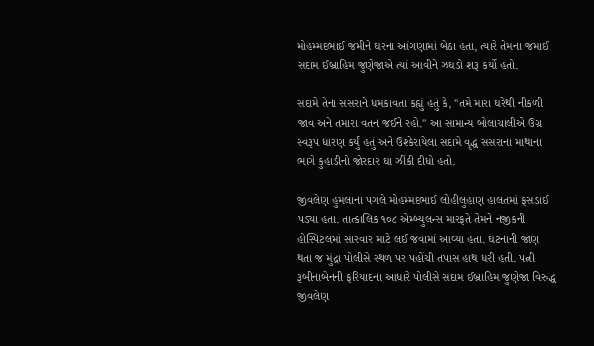મોહમ્મદભાઈ જમીને ઘરના આંગણામાં બેઠા હતા, ત્યારે તેમના જમાઈ સદામ ઈબ્રાહિમ જુણેજાએ ત્યાં આવીને ઝઘડો શરૂ કર્યો હતો.

સદામે તેના સસરાને ધમકાવતા કહ્યું હતું કે, "તમે મારા ઘરેથી નીકળી જાવ અને તમારા વતન જઈને રહો." આ સામાન્ય બોલાચાલીએ ઉગ્ર સ્વરૂપ ધારણ કર્યું હતું અને ઉશ્કેરાયેલા સદામે વૃદ્ધ સસરાના માથાના ભાગે કુહાડીનો જોરદાર ઘા ઝીંકી દીધો હતો.

જીવલેણ હુમલાના પગલે મોહમ્મદભાઈ લોહીલુહાણ હાલતમાં ફસડાઈ પડ્યા હતા. તાત્કાલિક ૧૦૮ એમ્બ્યુલન્સ મારફતે તેમને નજીકની હોસ્પિટલમાં સારવાર માટે લઈ જવામાં આવ્યા હતા. ઘટનાની જાણ થતા જ મુંદ્રા પોલીસે સ્થળ પર પહોંચી તપાસ હાથ ધરી હતી. પત્ની રૂબીનાબેનની ફરિયાદના આધારે પોલીસે સદામ ઈબ્રાહિમ જુણેજા વિરુદ્ધ જીવલેણ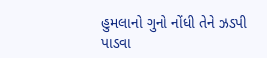હુમલાનો ગુનો નોંધી તેને ઝડપી પાડવા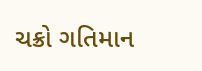ચક્રો ગતિમાન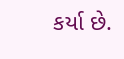કર્યા છે.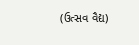(ઉત્સવ વૈદ્ય)